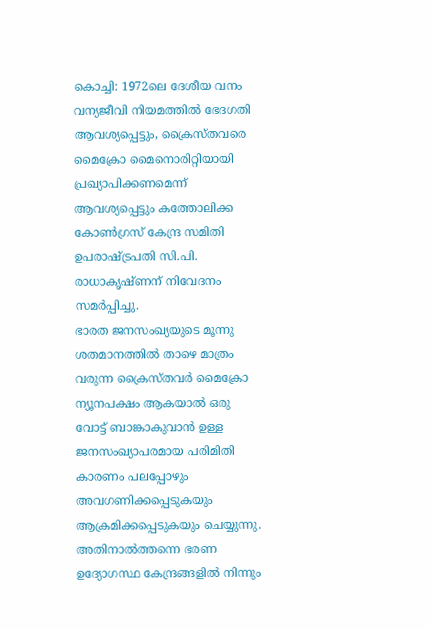കൊച്ചി: 1972ലെ ദേശീയ വനം വന്യജീവി നിയമത്തിൽ ഭേദഗതി ആവശ്യപ്പെട്ടും, ക്രൈസ്തവരെ മൈക്രോ മൈനൊരിറ്റിയായി പ്രഖ്യാപിക്കണമെന്ന് ആവശ്യപ്പെട്ടും കത്തോലിക്ക കോൺഗ്രസ് കേന്ദ്ര സമിതി ഉപരാഷ്ട്രപതി സി.പി. രാധാകൃഷ്ണന് നിവേദനം സമർപ്പിച്ചു.
ഭാരത ജനസംഖ്യയുടെ മൂന്നു ശതമാനത്തിൽ താഴെ മാത്രം വരുന്ന ക്രൈസ്തവർ മൈക്രോ ന്യൂനപക്ഷം ആകയാൽ ഒരു വോട്ട് ബാങ്കാകുവാൻ ഉള്ള ജനസംഖ്യാപരമായ പരിമിതി കാരണം പലപ്പോഴും അവഗണിക്കപ്പെടുകയും ആക്രമിക്കപ്പെടുകയും ചെയ്യുന്നു. അതിനാൽത്തന്നെ ഭരണ ഉദ്യോഗസ്ഥ കേന്ദ്രങ്ങളിൽ നിന്നും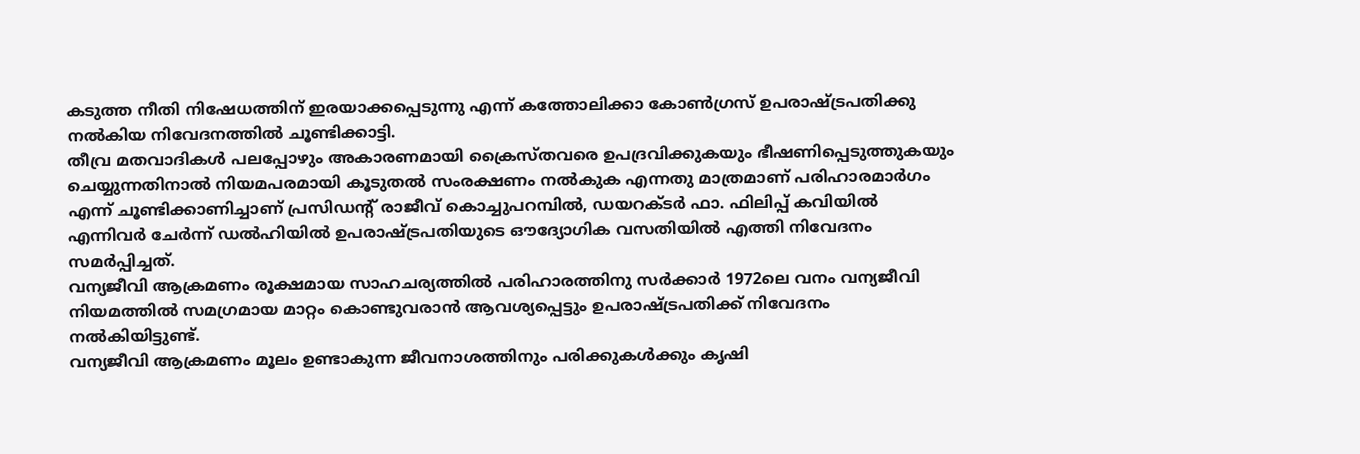കടുത്ത നീതി നിഷേധത്തിന് ഇരയാക്കപ്പെടുന്നു എന്ന് കത്തോലിക്കാ കോൺഗ്രസ് ഉപരാഷ്ട്രപതിക്കു നൽകിയ നിവേദനത്തിൽ ചൂണ്ടിക്കാട്ടി.
തീവ്ര മതവാദികൾ പലപ്പോഴും അകാരണമായി ക്രൈസ്തവരെ ഉപദ്രവിക്കുകയും ഭീഷണിപ്പെടുത്തുകയും ചെയ്യുന്നതിനാൽ നിയമപരമായി കൂടുതൽ സംരക്ഷണം നൽകുക എന്നതു മാത്രമാണ് പരിഹാരമാർഗം എന്ന് ചൂണ്ടിക്കാണിച്ചാണ് പ്രസിഡന്റ് രാജീവ് കൊച്ചുപറമ്പിൽ, ഡയറക്ടർ ഫാ. ഫിലിപ്പ് കവിയിൽ എന്നിവർ ചേർന്ന് ഡൽഹിയിൽ ഉപരാഷ്ട്രപതിയുടെ ഔദ്യോഗിക വസതിയിൽ എത്തി നിവേദനം സമർപ്പിച്ചത്.
വന്യജീവി ആക്രമണം രൂക്ഷമായ സാഹചര്യത്തിൽ പരിഹാരത്തിനു സർക്കാർ 1972ലെ വനം വന്യജീവി നിയമത്തിൽ സമഗ്രമായ മാറ്റം കൊണ്ടുവരാൻ ആവശ്യപ്പെട്ടും ഉപരാഷ്ട്രപതിക്ക് നിവേദനം നൽകിയിട്ടുണ്ട്.
വന്യജീവി ആക്രമണം മൂലം ഉണ്ടാകുന്ന ജീവനാശത്തിനും പരിക്കുകൾക്കും കൃഷി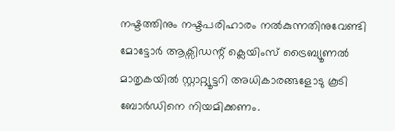നഷ്ടത്തിനും നഷ്ടപരിഹാരം നൽകുന്നതിനുവേണ്ടി മോട്ടോർ ആക്സിഡന്റ് ക്ലെയിംസ് ട്രൈബ്യൂണൽ മാതൃകയിൽ സ്റ്റാറ്റ്യൂട്ടറി അധികാരങ്ങളോടു കൂടി ബോർഡിനെ നിയമിക്കണം.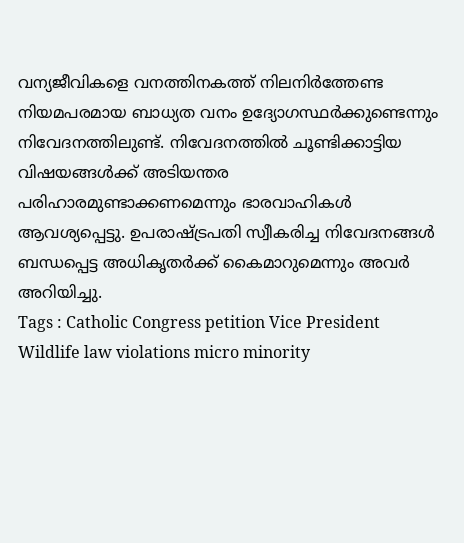വന്യജീവികളെ വനത്തിനകത്ത് നിലനിർത്തേണ്ട നിയമപരമായ ബാധ്യത വനം ഉദ്യോഗസ്ഥർക്കുണ്ടെന്നും നിവേദനത്തിലുണ്ട്. നിവേദനത്തിൽ ചൂണ്ടിക്കാട്ടിയ വിഷയങ്ങൾക്ക് അടിയന്തര പരിഹാരമുണ്ടാക്കണമെന്നും ഭാരവാഹികൾ ആവശ്യപ്പെട്ടു. ഉപരാഷ്ട്രപതി സ്വീകരിച്ച നിവേദനങ്ങൾ ബന്ധപ്പെട്ട അധികൃതർക്ക് കൈമാറുമെന്നും അവർ അറിയിച്ചു.
Tags : Catholic Congress petition Vice President Wildlife law violations micro minority